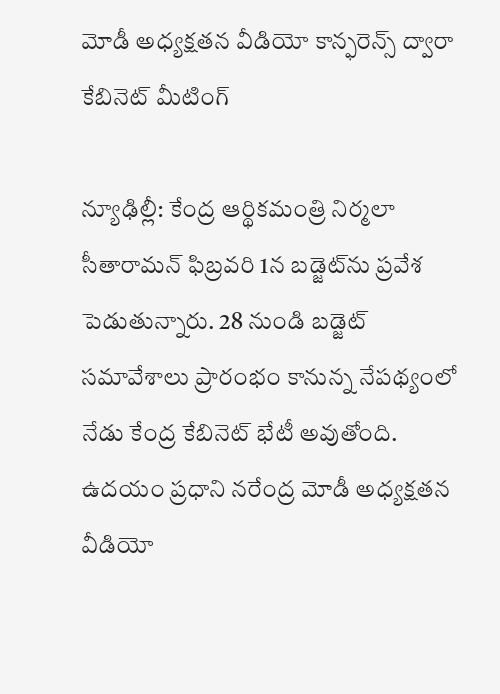మోడీ అధ్యక్షతన వీడియో కాన్ఫరెన్స్ ద్వారా కేబినెట్ మీటింగ్

న్యూఢిల్లీ: కేంద్ర ఆర్థికమంత్రి నిర్మలా సీతారామన్ ఫిబ్రవరి 1న బడ్జెట్‌ను ప్రవేశ పెడుతున్నారు. 28 నుండి బడ్జెట్ సమావేశాలు ప్రారంభం కానున్న నేపథ్యంలో నేడు కేంద్ర కేబినెట్ భేటీ అవుతోంది. ఉదయం ప్రధాని నరేంద్ర మోడీ అధ్యక్షతన వీడియో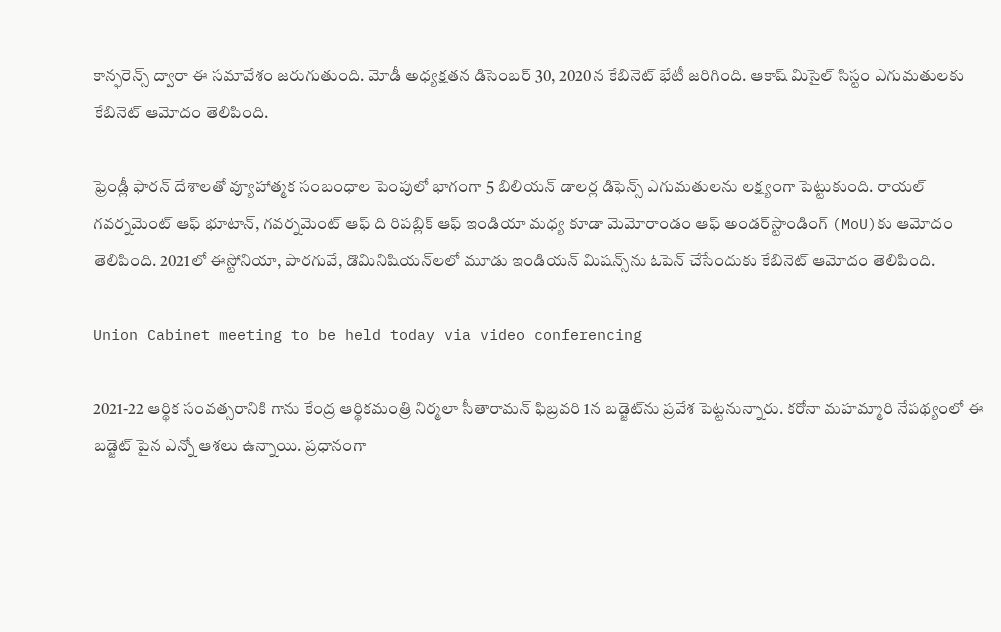కాన్ఫరెన్స్ ద్వారా ఈ సమావేశం జరుగుతుంది. మోడీ అధ్యక్షతన డిసెంబర్ 30, 2020న కేబినెట్ భేటీ జరిగింది. ఆకాష్ మిసైల్ సిస్టం ఎగుమతులకు కేబినెట్ ఆమోదం తెలిపింది.

ఫ్రెండ్లీ ఫారన్ దేశాలతో వ్యూహాత్మక సంబంధాల పెంపులో భాగంగా 5 బిలియన్ డాలర్ల డిఫెన్స్ ఎగుమతులను లక్ష్యంగా పెట్టుకుంది. రాయల్ గవర్నమెంట్ ఆఫ్ భూటాన్, గవర్నమెంట్ ఆఫ్ ది రిపబ్లిక్ ఆఫ్ ఇండియా మధ్య కూడా మెమోరాండం ఆఫ్ అండర్‌స్టాండింగ్ (MoU)కు ఆమోదం తెలిపింది. 2021లో ఈస్టోనియా, పారగువే, డొమినిషియన్‌లలో మూడు ఇండియన్ మిషన్స్‌ను ఓపెన్ చేసేందుకు కేబినెట్ ఆమోదం తెలిపింది.

Union Cabinet meeting to be held today via video conferencing

2021-22 ఆర్థిక సంవత్సరానికి గాను కేంద్ర ఆర్థికమంత్రి నిర్మలా సీతారామన్ ఫిబ్రవరి 1న బడ్జెట్‌ను ప్రవేశ పెట్టనున్నారు. కరోనా మహమ్మారి నేపథ్యంలో ఈ బడ్జెట్ పైన ఎన్నో ఆశలు ఉన్నాయి. ప్రధానంగా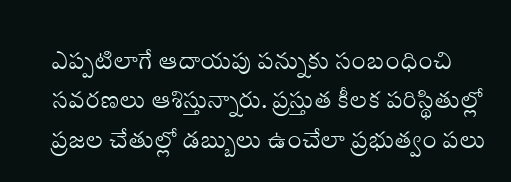ఎప్పటిలాగే ఆదాయపు పన్నుకు సంబంధించి సవరణలు ఆశిస్తున్నారు. ప్రస్తుత కీలక పరిస్థితుల్లో ప్రజల చేతుల్లో డబ్బులు ఉంచేలా ప్రభుత్వం పలు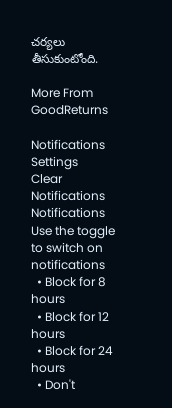చర్యలు తీసుకుంటోంది.

More From GoodReturns

Notifications
Settings
Clear Notifications
Notifications
Use the toggle to switch on notifications
  • Block for 8 hours
  • Block for 12 hours
  • Block for 24 hours
  • Don't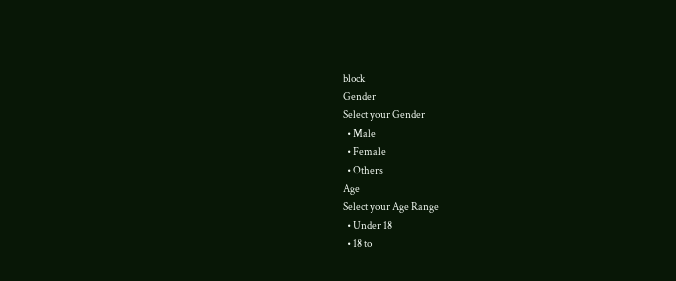block
Gender
Select your Gender
  • Male
  • Female
  • Others
Age
Select your Age Range
  • Under 18
  • 18 to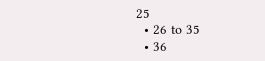25
  • 26 to 35
  • 36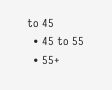to 45
  • 45 to 55
  • 55+